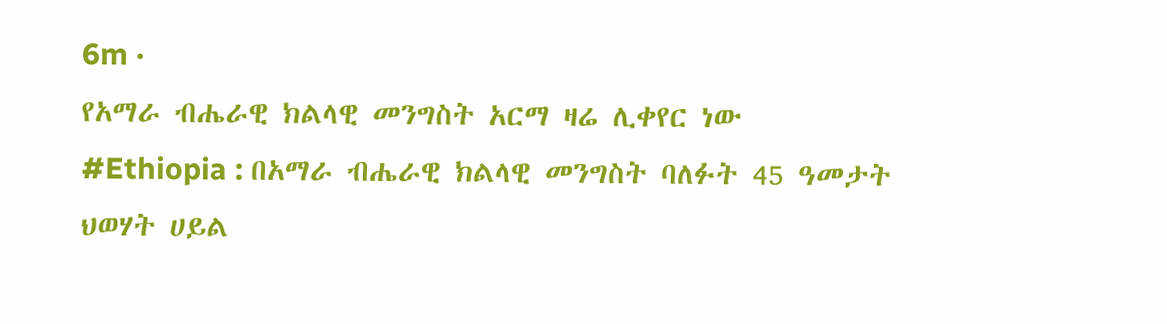6m ·
የአማራ ብሔራዊ ክልላዊ መንግስት አርማ ዛሬ ሊቀየር ነው
#Ethiopia : በአማራ ብሔራዊ ክልላዊ መንግስት ባለፉት 45 ዓመታት ህወሃት ሀይል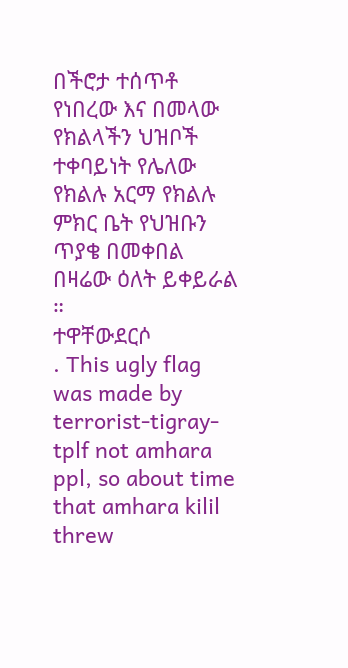በችሮታ ተሰጥቶ የነበረው እና በመላው የክልላችን ህዝቦች ተቀባይነት የሌለው የክልሉ አርማ የክልሉ ምክር ቤት የህዝቡን ጥያቄ በመቀበል በዛሬው ዕለት ይቀይራል ።
ተዋቸውደርሶ
. This ugly flag was made by terrorist-tigray-tplf not amhara ppl, so about time that amhara kilil threw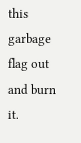this garbage flag out and burn it.